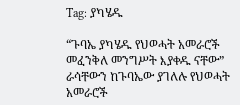Tag: ያካሄዱ

“ጉባኤ ያካሄዱ የህወሓት አመራሮች መፈንቅለ መንግሥት እያቀዱ ናቸው” ራሳቸውን ከጉባኤው ያገለሉ የህወሓት አመራሮች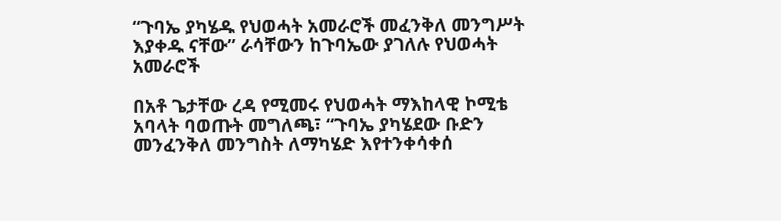“ጉባኤ ያካሄዱ የህወሓት አመራሮች መፈንቅለ መንግሥት እያቀዱ ናቸው” ራሳቸውን ከጉባኤው ያገለሉ የህወሓት አመራሮች

በአቶ ጌታቸው ረዳ የሚመሩ የህወሓት ማእከላዊ ኮሚቴ አባላት ባወጡት መግለጫ፣ “ጉባኤ ያካሄደው ቡድን መንፈንቅለ መንግስት ለማካሄድ እየተንቀሳቀሰ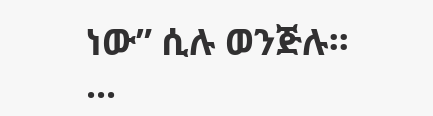ነው” ሲሉ ወንጅሉ፡፡ ...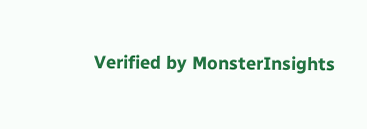Verified by MonsterInsights